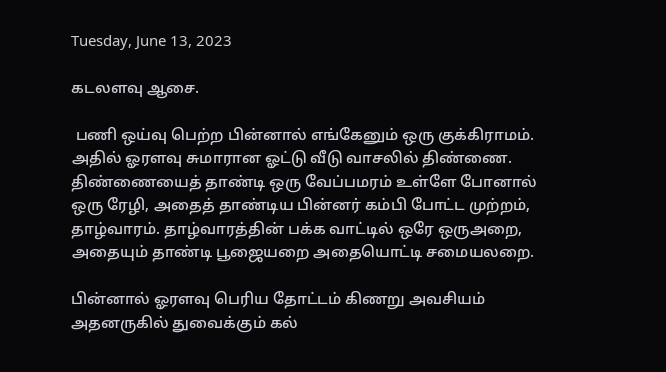Tuesday, June 13, 2023

கடலளவு ஆசை.

 பணி ஒய்வு பெற்ற பின்னால் எங்கேனும் ஒரு குக்கிராமம். அதில் ஓரளவு சுமாரான ஓட்டு வீடு வாசலில் திண்ணை. திண்ணையைத் தாண்டி ஒரு வேப்பமரம் உள்ளே போனால் ஒரு ரேழி, அதைத் தாண்டிய பின்னர் கம்பி போட்ட முற்றம், தாழ்வாரம். தாழ்வாரத்தின் பக்க வாட்டில் ஒரே ஒருஅறை, அதையும் தாண்டி பூஜையறை அதையொட்டி சமையலறை.

பின்னால் ஓரளவு பெரிய தோட்டம் கிணறு அவசியம் அதனருகில் துவைக்கும் கல்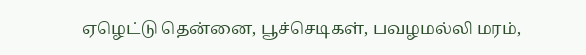ஏழெட்டு தென்னை, பூச்செடிகள், பவழமல்லி மரம்,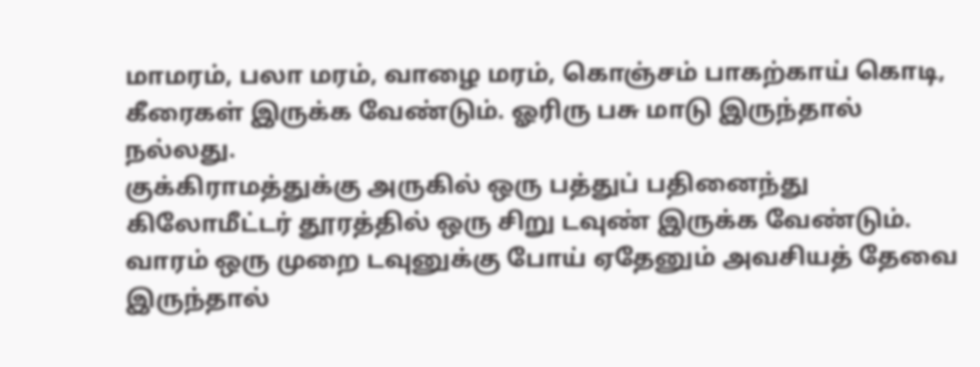மாமரம், பலா மரம், வாழை மரம், கொஞ்சம் பாகற்காய் கொடி, கீரைகள் இருக்க வேண்டும். ஓரிரு பசு மாடு இருந்தால் நல்லது.
குக்கிராமத்துக்கு அருகில் ஒரு பத்துப் பதினைந்து கிலோமீட்டர் தூரத்தில் ஒரு சிறு டவுண் இருக்க வேண்டும். வாரம் ஒரு முறை டவுனுக்கு போய் ஏதேனும் அவசியத் தேவை இருந்தால்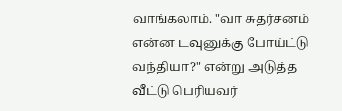வாங்கலாம். "வா சுதர்சனம் என்ன டவுனுக்கு போய்ட்டு வந்தியா?" என்று அடுத்த வீட்டு பெரியவர்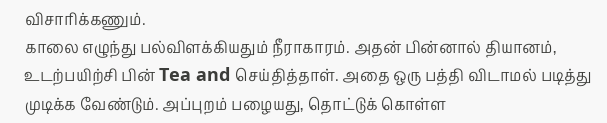விசாரிக்கணும்.
காலை எழுந்து பல்விளக்கியதும் நீராகாரம். அதன் பின்னால் தியானம், உடற்பயிற்சி பின் Tea and செய்தித்தாள். அதை ஒரு பத்தி விடாமல் படித்து முடிக்க வேண்டும். அப்புறம் பழையது, தொட்டுக் கொள்ள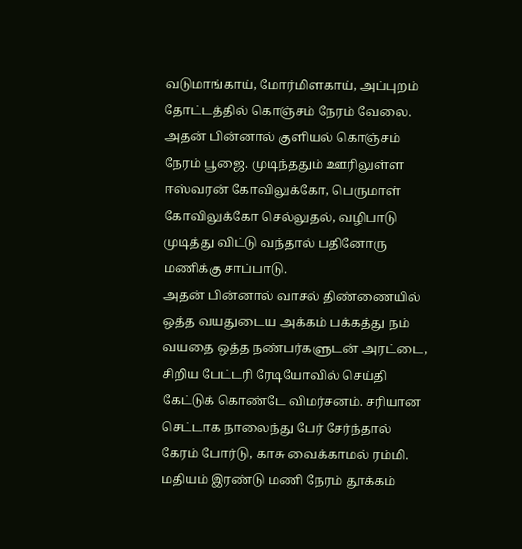வடுமாங்காய், மோர்மிளகாய், அப்புறம் தோட்டத்தில் கொஞ்சம் நேரம் வேலை.
அதன் பின்னால் குளியல் கொஞ்சம் நேரம் பூஜை. முடிந்ததும் ஊரிலுள்ள ஈஸ்வரன் கோவிலுக்கோ, பெருமாள் கோவிலுக்கோ செல்லுதல், வழிபாடு முடித்து விட்டு வந்தால் பதினோரு மணிக்கு சாப்பாடு.
அதன் பின்னால் வாசல் திண்ணையில் ஒத்த வயதுடைய அக்கம் பக்கத்து நம் வயதை ஒத்த நண்பர்களுடன் அரட்டை, சிறிய பேட்டரி ரேடியோவில் செய்தி கேட்டுக் கொண்டே விமர்சனம். சரியான செட்டாக நாலைந்து பேர் சேர்ந்தால் கேரம் போர்டு, காசு வைக்காமல் ரம்மி.
மதியம் இரண்டு மணி நேரம் தூக்கம்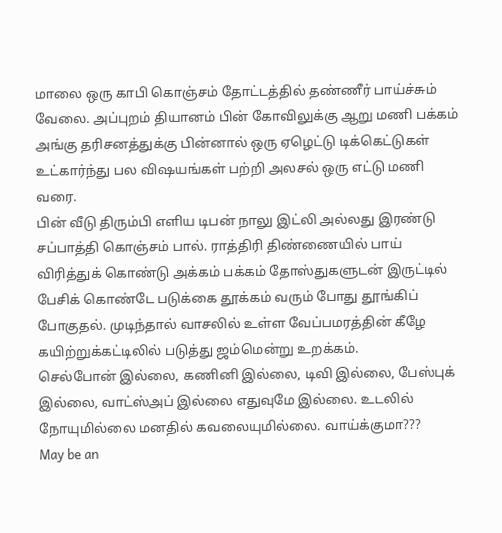மாலை ஒரு காபி கொஞ்சம் தோட்டத்தில் தண்ணீர் பாய்ச்சும் வேலை. அப்புறம் தியானம் பின் கோவிலுக்கு ஆறு மணி பக்கம் அங்கு தரிசனத்துக்கு பின்னால் ஒரு ஏழெட்டு டிக்கெட்டுகள் உட்கார்ந்து பல விஷயங்கள் பற்றி அலசல் ஒரு எட்டு மணி வரை.
பின் வீடு திரும்பி எளிய டிபன் நாலு இட்லி அல்லது இரண்டு சப்பாத்தி கொஞ்சம் பால். ராத்திரி திண்ணையில் பாய் விரித்துக் கொண்டு அக்கம் பக்கம் தோஸ்துகளுடன் இருட்டில் பேசிக் கொண்டே படுக்கை தூக்கம் வரும் போது தூங்கிப் போகுதல். முடிந்தால் வாசலில் உள்ள வேப்பமரத்தின் கீழே கயிற்றுக்கட்டிலில் படுத்து ஜம்மென்று உறக்கம்.
செல்போன் இல்லை, கணினி இல்லை, டிவி இல்லை, பேஸ்புக் இல்லை, வாட்ஸ்அப் இல்லை எதுவுமே இல்லை. உடலில் நோயுமில்லை மனதில் கவலையுமில்லை. வாய்க்குமா???
May be an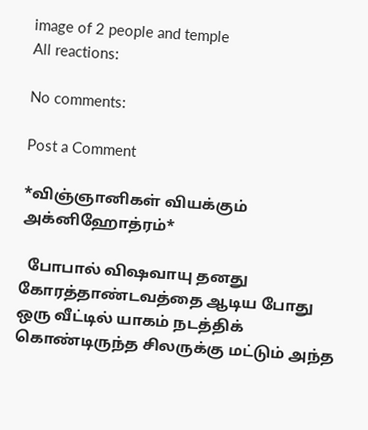image of 2 people and temple
All reactions:

No comments:

Post a Comment

*விஞ்ஞானிகள் வியக்கும் அக்னிஹோத்ரம்*

  போபால் விஷவாயு தனது கோரத்தாண்டவத்தை ஆடிய போது ஒரு வீட்டில் யாகம் நடத்திக் கொண்டிருந்த சிலருக்கு மட்டும் அந்த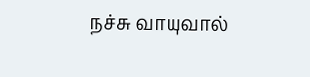நச்சு வாயுவால்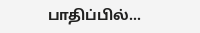பாதிப்பில்...